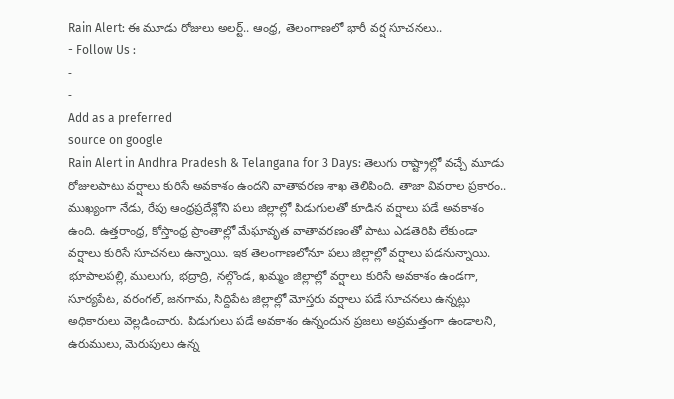Rain Alert: ఈ మూడు రోజులు అలర్ట్.. ఆంధ్ర, తెలంగాణలో భారీ వర్ష సూచనలు..
- Follow Us :
-
-
Add as a preferred
source on google
Rain Alert in Andhra Pradesh & Telangana for 3 Days: తెలుగు రాష్ట్రాల్లో వచ్చే మూడు రోజులపాటు వర్షాలు కురిసే అవకాశం ఉందని వాతావరణ శాఖ తెలిపింది. తాజా వివరాల ప్రకారం.. ముఖ్యంగా నేడు, రేపు ఆంధ్రప్రదేశ్లోని పలు జిల్లాల్లో పిడుగులతో కూడిన వర్షాలు పడే అవకాశం ఉంది. ఉత్తరాంధ్ర, కోస్తాంధ్ర ప్రాంతాల్లో మేఘావృత వాతావరణంతో పాటు ఎడతెరిపి లేకుండా వర్షాలు కురిసే సూచనలు ఉన్నాయి. ఇక తెలంగాణలోనూ పలు జిల్లాల్లో వర్షాలు పడనున్నాయి. భూపాలపల్లి, ములుగు, భద్రాద్రి, నల్గొండ, ఖమ్మం జిల్లాల్లో వర్షాలు కురిసే అవకాశం ఉండగా, సూర్యపేట, వరంగల్, జనగామ, సిద్దిపేట జిల్లాల్లో మోస్తరు వర్షాలు పడే సూచనలు ఉన్నట్లు అధికారులు వెల్లడించారు. పిడుగులు పడే అవకాశం ఉన్నందున ప్రజలు అప్రమత్తంగా ఉండాలని, ఉరుములు, మెరుపులు ఉన్న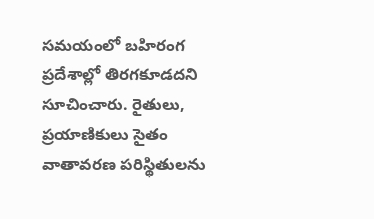సమయంలో బహిరంగ ప్రదేశాల్లో తిరగకూడదని సూచించారు. రైతులు, ప్రయాణికులు సైతం వాతావరణ పరిస్థితులను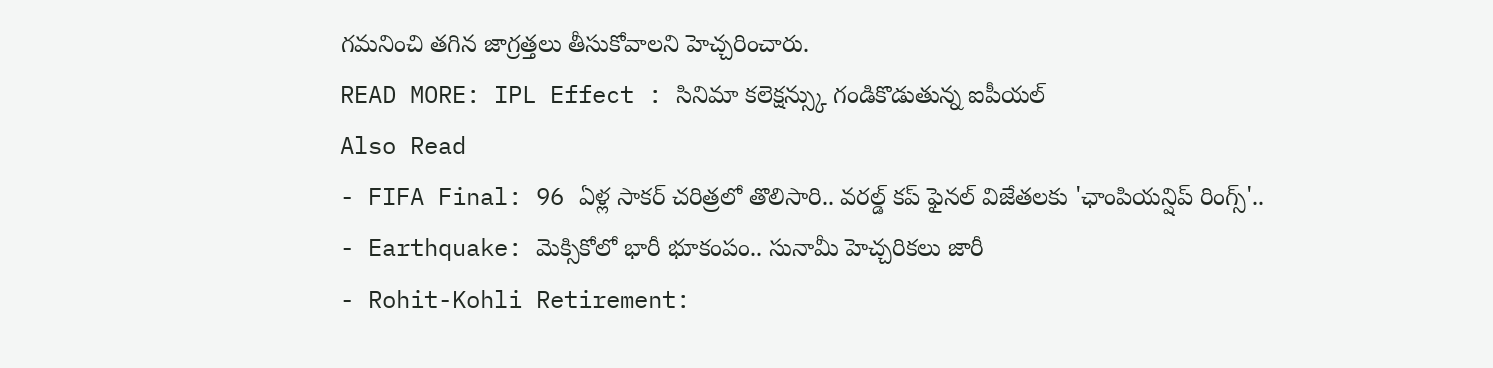గమనించి తగిన జాగ్రత్తలు తీసుకోవాలని హెచ్చరించారు.
READ MORE: IPL Effect : సినిమా కలెక్షన్స్కు గండికొడుతున్న ఐపీయల్
Also Read
- FIFA Final: 96 ఏళ్ల సాకర్ చరిత్రలో తొలిసారి.. వరల్డ్ కప్ ఫైనల్ విజేతలకు 'ఛాంపియన్షిప్ రింగ్స్'..
- Earthquake: మెక్సికోలో భారీ భూకంపం.. సునామీ హెచ్చరికలు జారీ
- Rohit-Kohli Retirement: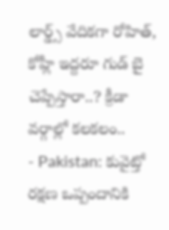లార్డ్స్ వేదికగా రోహిత్, కోహ్లీ ఇద్దరూ గుడ్ బై చెప్పేస్తారా..? క్రీడా వర్గాల్లో కలకలం..
- Pakistan: కువైట్తో రక్షణ ఒప్పందానికి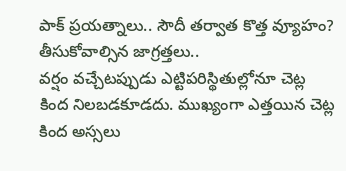పాక్ ప్రయత్నాలు.. సౌదీ తర్వాత కొత్త వ్యూహం?
తీసుకోవాల్సిన జాగ్రత్తలు..
వర్షం వచ్చేటప్పుడు ఎట్టిపరిస్థితుల్లోనూ చెట్ల కింద నిలబడకూడదు. ముఖ్యంగా ఎత్తయిన చెట్ల కింద అస్సలు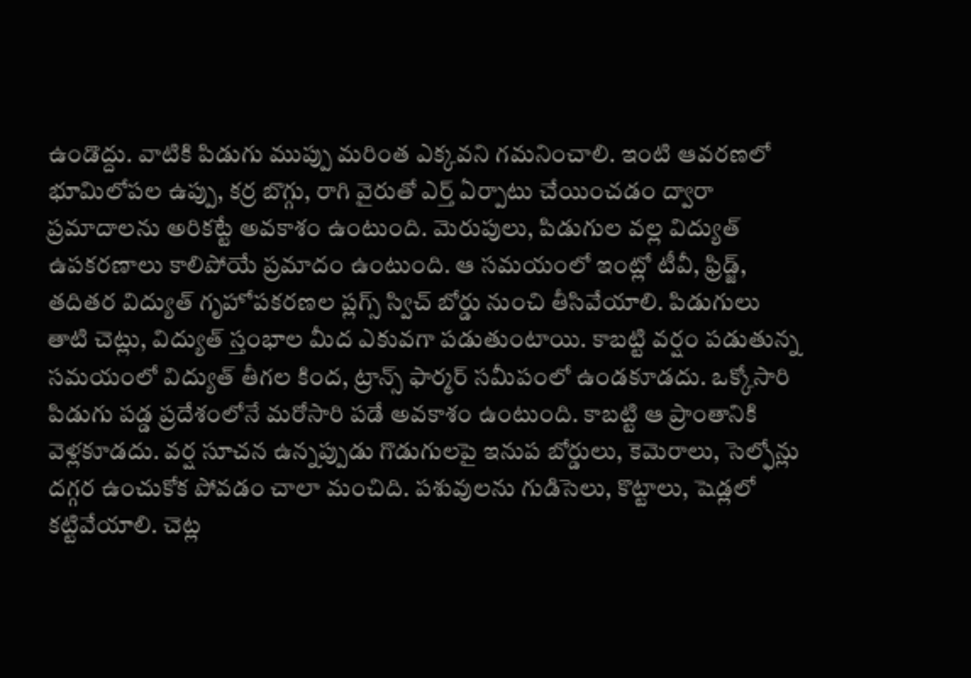ఉండొద్దు. వాటికి పిడుగు ముప్పు మరింత ఎక్కవని గమనించాలి. ఇంటి ఆవరణలో భూమిలోపల ఉప్పు, కర్ర బొగ్గు, రాగి వైరుతో ఎర్త్ ఏర్పాటు చేయించడం ద్వారా ప్రమాదాలను అరికట్టే అవకాశం ఉంటుంది. మెరుపులు, పిడుగుల వల్ల విద్యుత్ ఉపకరణాలు కాలిపోయే ప్రమాదం ఉంటుంది. ఆ సమయంలో ఇంట్లో టీవీ, ఫ్రిడ్జ్, తదితర విద్యుత్ గృహోపకరణల ప్లగ్స్ స్విచ్ బోర్డు నుంచి తీసివేయాలి. పిడుగులు తాటి చెట్లు, విద్యుత్ స్తంభాల మీద ఎకువగా పడుతుంటాయి. కాబట్టి వర్షం పడుతున్న సమయంలో విద్యుత్ తీగల కింద, ట్రాన్స్ ఫార్మర్ సమీపంలో ఉండకూడదు. ఒక్కోసారి పిడుగు పడ్డ ప్రదేశంలోనే మరోసారి పడే అవకాశం ఉంటుంది. కాబట్టి ఆ ప్రాంతానికి వెళ్లకూడదు. వర్ష సూచన ఉన్నప్పుడు గొడుగులపై ఇనుప బోర్డులు, కెమెరాలు, సెల్ఫోన్లు దగ్గర ఉంచుకోక పోవడం చాలా మంచిది. పశువులను గుడిసెలు, కొట్టాలు, షెడ్లలో కట్టివేయాలి. చెట్ల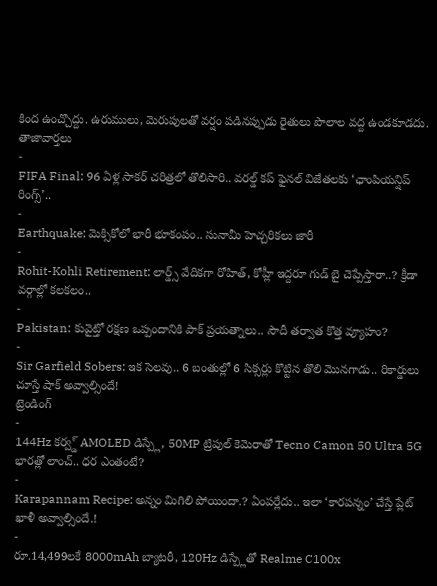కింద ఉంచ్చొద్దు. ఉరుములు, మెరుపులతో వర్షం పడినప్పుడు రైతులు పొలాల వద్ద ఉండకూడదు.
తాజావార్తలు
-
FIFA Final: 96 ఏళ్ల సాకర్ చరిత్రలో తొలిసారి.. వరల్డ్ కప్ ఫైనల్ విజేతలకు ‘ఛాంపియన్షిప్ రింగ్స్’..
-
Earthquake: మెక్సికోలో భారీ భూకంపం.. సునామీ హెచ్చరికలు జారీ
-
Rohit-Kohli Retirement: లార్డ్స్ వేదికగా రోహిత్, కోహ్లీ ఇద్దరూ గుడ్ బై చెప్పేస్తారా..? క్రీడా వర్గాల్లో కలకలం..
-
Pakistan: కువైట్తో రక్షణ ఒప్పందానికి పాక్ ప్రయత్నాలు.. సౌదీ తర్వాత కొత్త వ్యూహం?
-
Sir Garfield Sobers: ఇక సెలవు.. 6 బంతుల్లో 6 సిక్సర్లు కొట్టిన తొలి మొనగాడు.. రికార్డులు చూస్తే షాక్ అవ్వాల్సిందే!
ట్రెండింగ్
-
144Hz కర్వ్డ్ AMOLED డిస్ప్లే, 50MP ట్రిపుల్ కెమెరాతో Tecno Camon 50 Ultra 5G భారత్లో లాంచ్.. ధర ఎంతంటే?
-
Karapannam Recipe: అన్నం మిగిలి పోయిందా.? ఏంపర్లేదు.. ఇలా ‘కారపన్నం’ చేస్తే ప్లేట్ ఖాళీ అవ్వాల్సిందే.!
-
రూ.14,499లకే 8000mAh బ్యాటరీ, 120Hz డిస్ప్లేతో Realme C100x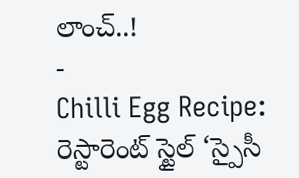లాంచ్..!
-
Chilli Egg Recipe: రెస్టారెంట్ స్టైల్ ‘స్పైసీ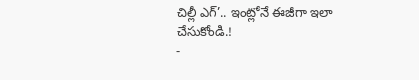చిల్లీ ఎగ్’.. ఇంట్లోనే ఈజీగా ఇలా చేసుకోండి.!
-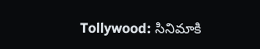Tollywood: సినిమాకి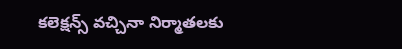కలెక్షన్స్ వచ్చినా నిర్మాతలకు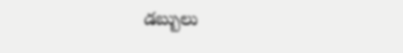డబ్బులు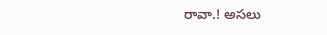రావా.! అసలు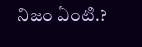నిజం ఏంటి.?